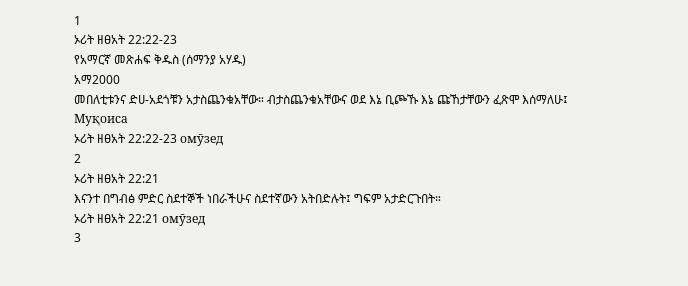1
ኦሪት ዘፀአት 22:22-23
የአማርኛ መጽሐፍ ቅዱስ (ሰማንያ አሃዱ)
አማ2000
መበለቲቱንና ድሀ-አደጎቹን አታስጨንቁአቸው። ብታስጨንቁአቸውና ወደ እኔ ቢጮኹ እኔ ጩኸታቸውን ፈጽሞ እሰማለሁ፤
Муқоиса
ኦሪት ዘፀአት 22:22-23 омӯзед
2
ኦሪት ዘፀአት 22:21
እናንተ በግብፅ ምድር ስደተኞች ነበራችሁና ስደተኛውን አትበድሉት፤ ግፍም አታድርጉበት።
ኦሪት ዘፀአት 22:21 омӯзед
3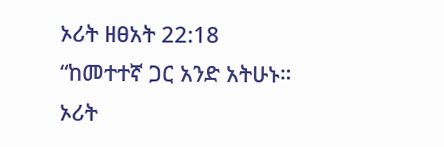ኦሪት ዘፀአት 22:18
“ከመተተኛ ጋር አንድ አትሁኑ።
ኦሪት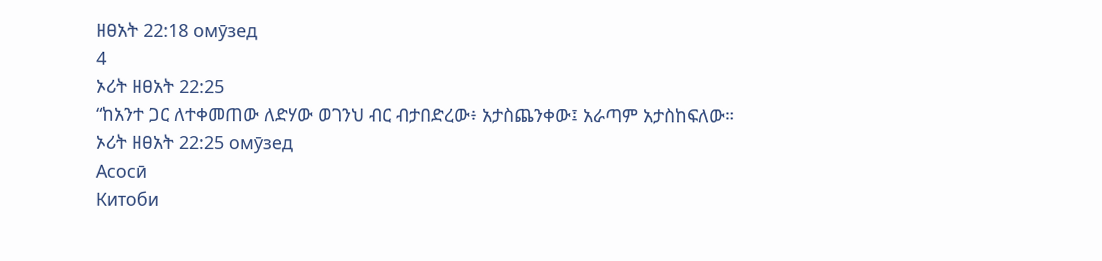ዘፀአት 22:18 омӯзед
4
ኦሪት ዘፀአት 22:25
“ከአንተ ጋር ለተቀመጠው ለድሃው ወገንህ ብር ብታበድረው፥ አታስጨንቀው፤ አራጣም አታስከፍለው።
ኦሪት ዘፀአት 22:25 омӯзед
Асосӣ
Китоби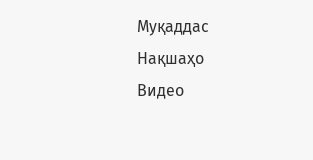Муқаддас
Нақшаҳо
Видео